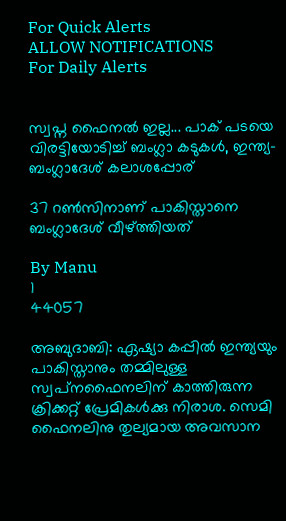For Quick Alerts
ALLOW NOTIFICATIONS
For Daily Alerts


സ്വപ്ന ഫൈനല്‍ ഇല്ല... പാക് പടയെ വിരട്ടിയോടിച്ച് ബംഗ്ലാ കടുകള്‍, ഇന്ത്യ- ബംഗ്ലാദേശ് കലാശപ്പോര്

37 റണ്‍സിനാണ് പാകിസ്താനെ ബംഗ്ലാദേശ് വീഴ്ത്തിയത്

By Manu
1
44057

അബുദാബി: ഏഷ്യാ കപ്പില്‍ ഇന്ത്യയും പാകിസ്താനും തമ്മിലുള്ള സ്വപ്‌നഫൈനലിന് കാത്തിരുന്ന ക്രിക്കറ്റ് പ്രേമികള്‍ക്കു നിരാശ. സെമി ഫൈനലിനു തുല്യമായ അവസാന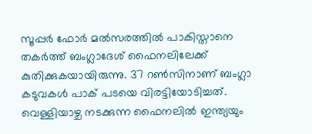സൂപ്പര്‍ ഫോര്‍ മല്‍സരത്തില്‍ പാകിസ്താനെ തകര്‍ത്ത് ബംഗ്ലാദേശ് ഫൈനലിലേക്ക് കുതിക്കുകയായിരുന്നു. 37 റണ്‍സിനാണ് ബംഗ്ലാ കടുവകള്‍ പാക് പടയെ വിരട്ടിയോടിച്ചത്. വെള്ളിയാഴ്ച നടക്കുന്ന ഫൈനലില്‍ ഇന്ത്യയും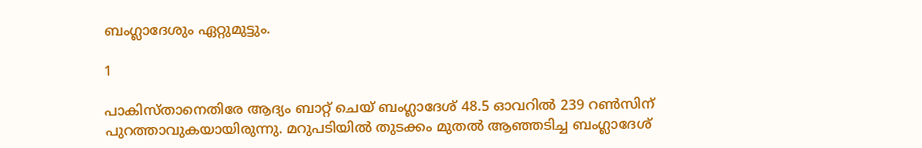ബംഗ്ലാദേശും ഏറ്റുമുട്ടും.

1

പാകിസ്താനെതിരേ ആദ്യം ബാറ്റ് ചെയ് ബംഗ്ലാദേശ് 48.5 ഓവറില്‍ 239 റണ്‍സിന് പുറത്താവുകയായിരുന്നു. മറുപടിയില്‍ തുടക്കം മുതല്‍ ആഞ്ഞടിച്ച ബംഗ്ലാദേശ്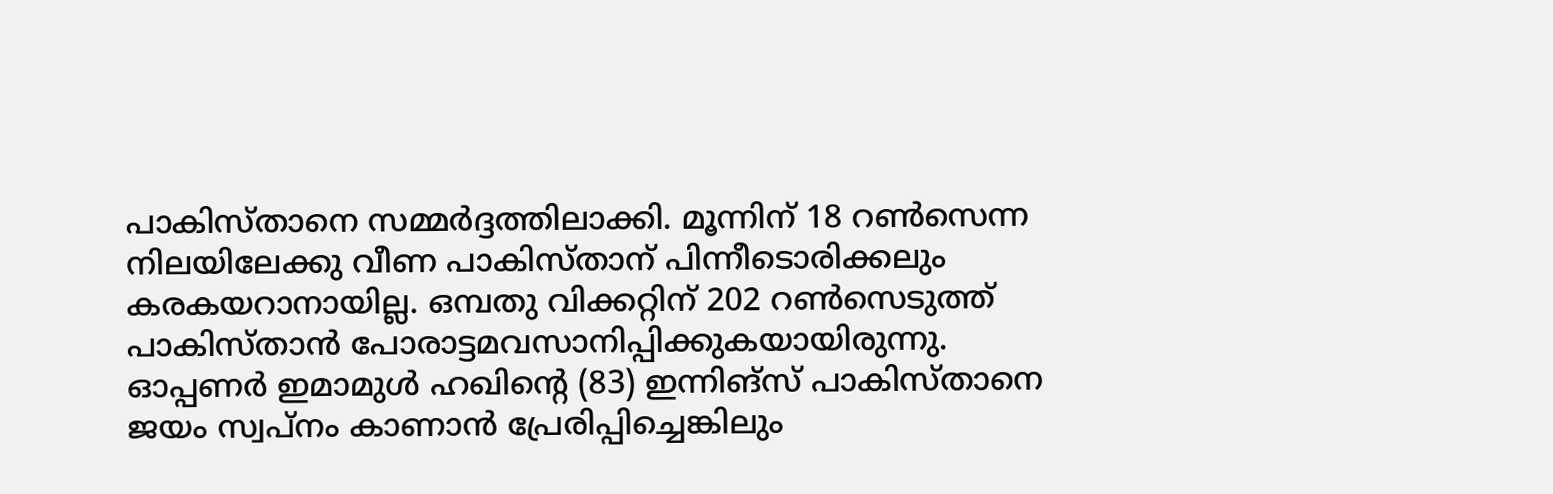പാകിസ്താനെ സമ്മര്‍ദ്ദത്തിലാക്കി. മൂന്നിന് 18 റണ്‍സെന്ന നിലയിലേക്കു വീണ പാകിസ്താന് പിന്നീടൊരിക്കലും കരകയറാനായില്ല. ഒമ്പതു വിക്കറ്റിന് 202 റണ്‍സെടുത്ത് പാകിസ്താന്‍ പോരാട്ടമവസാനിപ്പിക്കുകയായിരുന്നു. ഓപ്പണര്‍ ഇമാമുള്‍ ഹഖിന്റെ (83) ഇന്നിങ്‌സ് പാകിസ്താനെ ജയം സ്വപ്‌നം കാണാന്‍ പ്രേരിപ്പിച്ചെങ്കിലും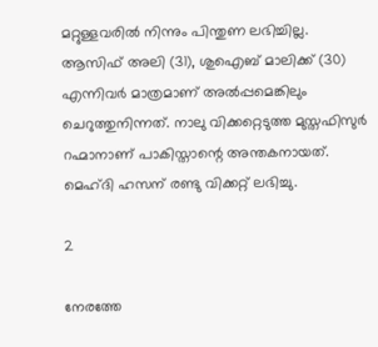മറ്റുള്ളവരില്‍ നിന്നും പിന്തുണ ലഭിച്ചില്ല. ആസിഫ് അലി (31), ശുഐബ് മാലിക്ക് (30) എന്നിവര്‍ മാത്രമാണ് അല്‍പ്പമെങ്കിലും ചെറുത്തുനിന്നത്. നാലു വിക്കറ്റെടുത്ത മുസ്തഫിസുര്‍ റഹ്മാനാണ് പാകിസ്താന്റെ അന്തകനായത്. മെഹ്ദി ഹസന് രണ്ടു വിക്കറ്റ് ലഭിച്ചു.

2

നേരത്തേ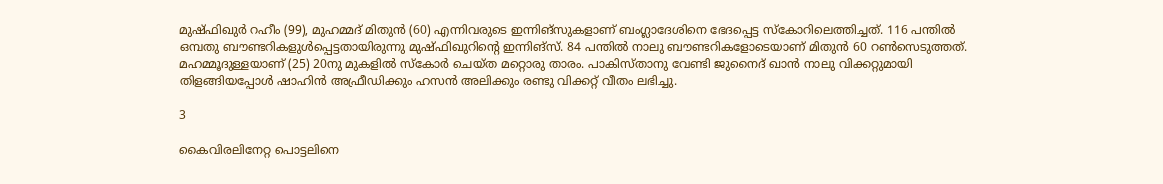മുഷ്ഫിഖുര്‍ റഹീം (99), മുഹമ്മദ് മിതുന്‍ (60) എന്നിവരുടെ ഇന്നിങ്‌സുകളാണ് ബംഗ്ലാദേശിനെ ഭേദപ്പെട്ട സ്‌കോറിലെത്തിച്ചത്. 116 പന്തില്‍ ഒമ്പതു ബൗണ്ടറികളുള്‍പ്പെട്ടതായിരുന്നു മുഷ്ഫിഖുറിന്റെ ഇന്നിങ്‌സ്. 84 പന്തില്‍ നാലു ബൗണ്ടറികളോടെയാണ് മിതുന്‍ 60 റണ്‍സെടുത്തത്. മഹമ്മൂദുള്ളയാണ് (25) 20നു മുകളില്‍ സ്‌കോര്‍ ചെയ്ത മറ്റൊരു താരം. പാകിസ്താനു വേണ്ടി ജുനൈദ് ഖാന്‍ നാലു വിക്കറ്റുമായി തിളങ്ങിയപ്പോള്‍ ഷാഹിന്‍ അഫ്രീഡിക്കും ഹസന്‍ അലിക്കും രണ്ടു വിക്കറ്റ് വീതം ലഭിച്ചു.

3

കൈവിരലിനേറ്റ പൊട്ടലിനെ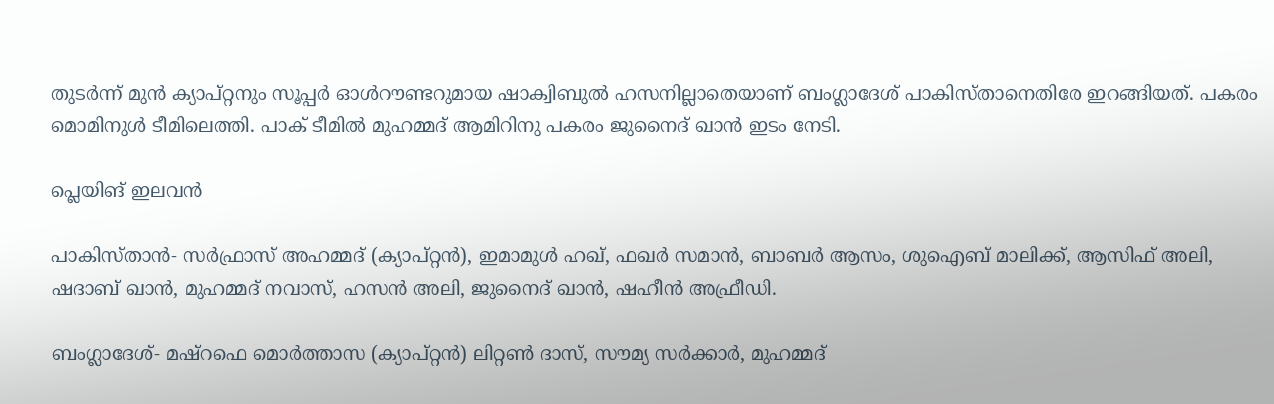തുടര്‍ന്ന് മുന്‍ ക്യാപ്റ്റനും സൂപ്പര്‍ ഓള്‍റൗണ്ടറുമായ ഷാക്വിബുല്‍ ഹസനില്ലാതെയാണ് ബംഗ്ലാദേശ് പാകിസ്താനെതിരേ ഇറങ്ങിയത്. പകരം മൊമിനുള്‍ ടീമിലെത്തി. പാക് ടീമില്‍ മുഹമ്മദ് ആമിറിനു പകരം ജുനൈദ് ഖാന്‍ ഇടം നേടി.

പ്ലെയിങ് ഇലവന്‍

പാകിസ്താന്‍- സര്‍ഫ്രാസ് അഹമ്മദ് (ക്യാപ്റ്റന്‍), ഇമാമുള്‍ ഹഖ്, ഫഖര്‍ സമാന്‍, ബാബര്‍ ആസം, ശുഐബ് മാലിക്ക്, ആസിഫ് അലി, ഷദാബ് ഖാന്‍, മുഹമ്മദ് നവാസ്, ഹസന്‍ അലി, ജുനൈദ് ഖാന്‍, ഷഹീന്‍ അഫ്രീഡി.

ബംഗ്ലാദേശ്- മഷ്‌റഫെ മൊര്‍ത്താസ (ക്യാപ്റ്റന്‍) ലിറ്റണ്‍ ദാസ്, സൗമ്യ സര്‍ക്കാര്‍, മുഹമ്മദ്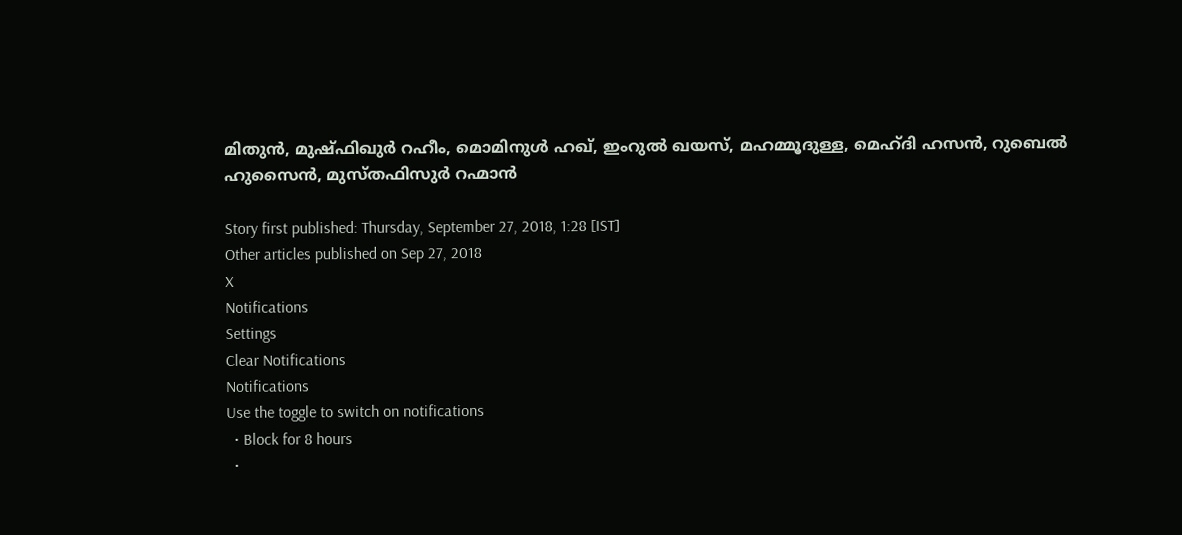മിതുന്‍, മുഷ്ഫിഖുര്‍ റഹീം, മൊമിനുള്‍ ഹഖ്, ഇംറുല്‍ ഖയസ്, മഹമ്മൂദുള്ള, മെഹ്ദി ഹസന്‍, റുബെല്‍ ഹുസൈന്‍, മുസ്തഫിസുര്‍ റഹ്മാന്‍

Story first published: Thursday, September 27, 2018, 1:28 [IST]
Other articles published on Sep 27, 2018
X
Notifications
Settings
Clear Notifications
Notifications
Use the toggle to switch on notifications
  • Block for 8 hours
  •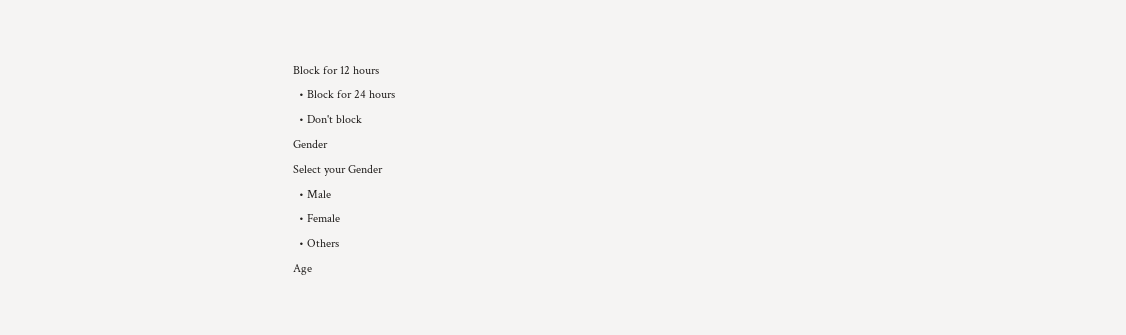Block for 12 hours
  • Block for 24 hours
  • Don't block
Gender
Select your Gender
  • Male
  • Female
  • Others
Age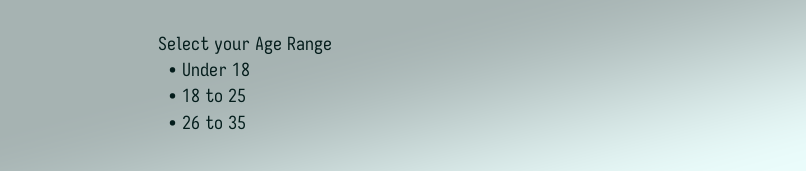Select your Age Range
  • Under 18
  • 18 to 25
  • 26 to 35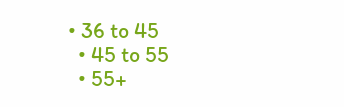• 36 to 45
  • 45 to 55
  • 55+